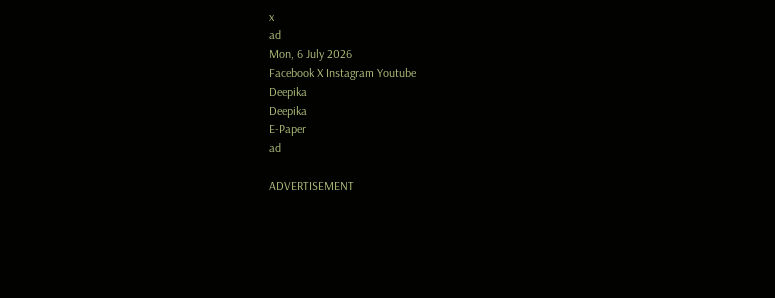x
ad
Mon, 6 July 2026
Facebook X Instagram Youtube
Deepika
Deepika
E-Paper
ad

ADVERTISEMENT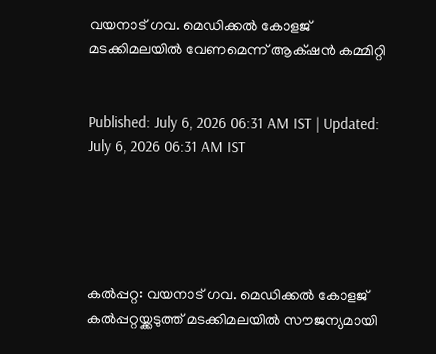വയനാട് ഗവ. മെഡിക്കൽ കോളജ് മടക്കിമലയിൽ വേണമെന്ന് ആക്‌ഷൻ കമ്മിറ്റി


Published: July 6, 2026 06:31 AM IST | Updated: July 6, 2026 06:31 AM IST





കൽപ്പറ്റ: വയനാട് ഗവ. മെഡിക്കൽ കോളജ് കൽപ്പറ്റയ്ക്കടുത്ത് മടക്കിമലയിൽ സൗജന്യമായി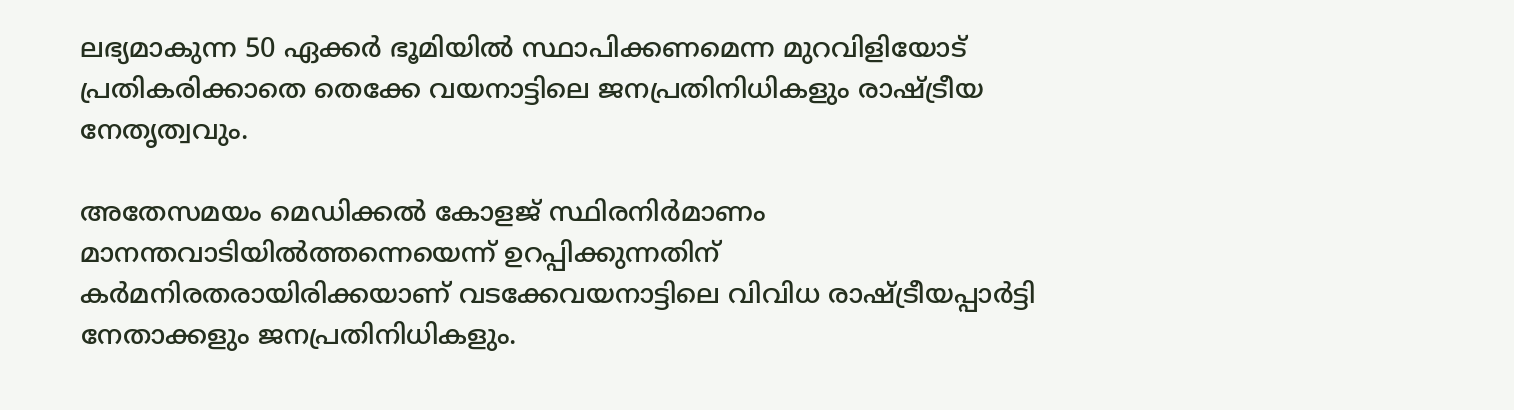ലഭ്യമാകുന്ന 50 ഏക്കർ ഭൂമിയിൽ സ്ഥാപിക്കണമെന്ന മുറവിളിയോട് പ്രതികരിക്കാതെ തെക്കേ വയനാട്ടിലെ ജനപ്രതിനിധികളും രാഷ്‌ട്രീയ നേതൃത്വവും.

അതേസമയം മെഡിക്കൽ കോളജ് സ്ഥിരനിർമാണം മാനന്തവാടിയിൽത്തന്നെയെന്ന് ഉറപ്പിക്കുന്നതിന് കർമനിരതരായിരിക്കയാണ് വടക്കേവയനാട്ടിലെ വിവിധ രാഷ്‌ട്രീയപ്പാർട്ടി നേതാക്കളും ജനപ്രതിനിധികളും.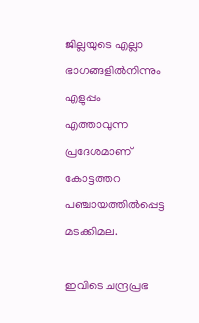ജില്ലയുടെ എല്ലാ ഭാഗങ്ങളിൽനിന്നും എളുപ്പം എത്താവുന്ന പ്രദേശമാണ് കോട്ടത്തറ പഞ്ചായത്തിൽപ്പെട്ട മടക്കിമല.

ഇവിടെ ചന്ദ്രപ്രഭ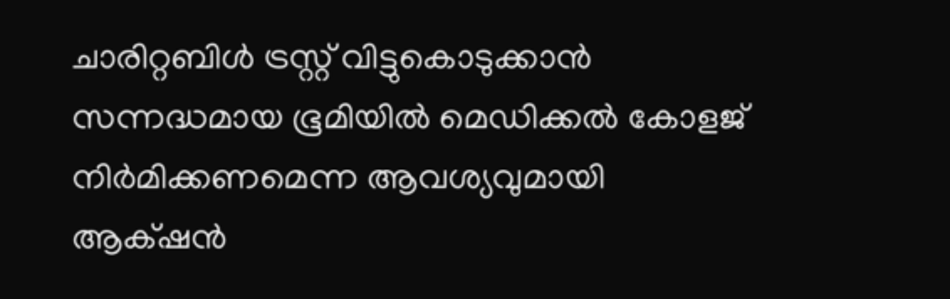ചാരിറ്റബിൾ ട്രസ്റ്റ് വിട്ടുകൊടുക്കാൻ സന്നദ്ധമായ ഭൂമിയിൽ മെഡിക്കൽ കോളജ് നിർമിക്കണമെന്ന ആവശ്യവുമായി ആക്‌ഷൻ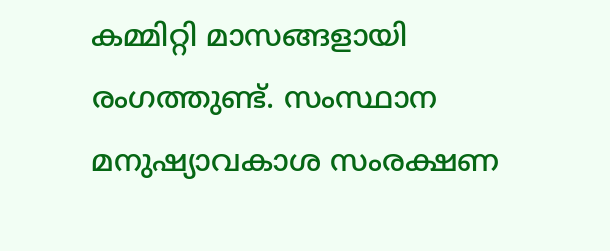കമ്മിറ്റി മാസങ്ങളായി രംഗത്തുണ്ട്. സംസ്ഥാന മനുഷ്യാവകാശ സംരക്ഷണ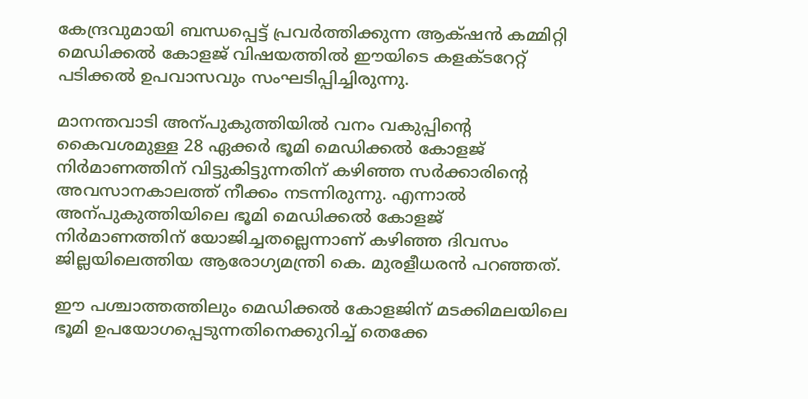കേന്ദ്രവുമായി ബന്ധപ്പെട്ട് പ്രവർത്തിക്കുന്ന ആക്‌ഷൻ കമ്മിറ്റി മെഡിക്കൽ കോളജ് വിഷയത്തിൽ ഈയിടെ കളക്ടറേറ്റ് പടിക്കൽ ഉപവാസവും സംഘടിപ്പിച്ചിരുന്നു.

മാനന്തവാടി അന്പുകുത്തിയിൽ വനം വകുപ്പിന്‍റെ കൈവശമുള്ള 28 ഏക്കർ ഭൂമി മെഡിക്കൽ കോളജ് നിർമാണത്തിന് വിട്ടുകിട്ടുന്നതിന് കഴിഞ്ഞ സർക്കാരിന്‍റെ അവസാനകാലത്ത് നീക്കം നടന്നിരുന്നു. എന്നാൽ അന്പുകുത്തിയിലെ ഭൂമി മെഡിക്കൽ കോളജ് നിർമാണത്തിന് യോജിച്ചതല്ലെന്നാണ് കഴിഞ്ഞ ദിവസം ജില്ലയിലെത്തിയ ആരോഗ്യമന്ത്രി കെ. മുരളീധരൻ പറഞ്ഞത്.

ഈ പശ്ചാത്തത്തിലും മെഡിക്കൽ കോളജിന് മടക്കിമലയിലെ ഭൂമി ഉപയോഗപ്പെടുന്നതിനെക്കുറിച്ച് തെക്കേ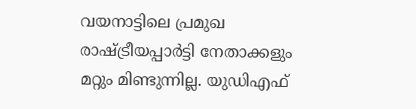വയനാട്ടിലെ പ്രമുഖ രാഷ്‌ട്രീയപ്പാർട്ടി നേതാക്കളും മറ്റും മിണ്ടുന്നില്ല. യുഡിഎഫ്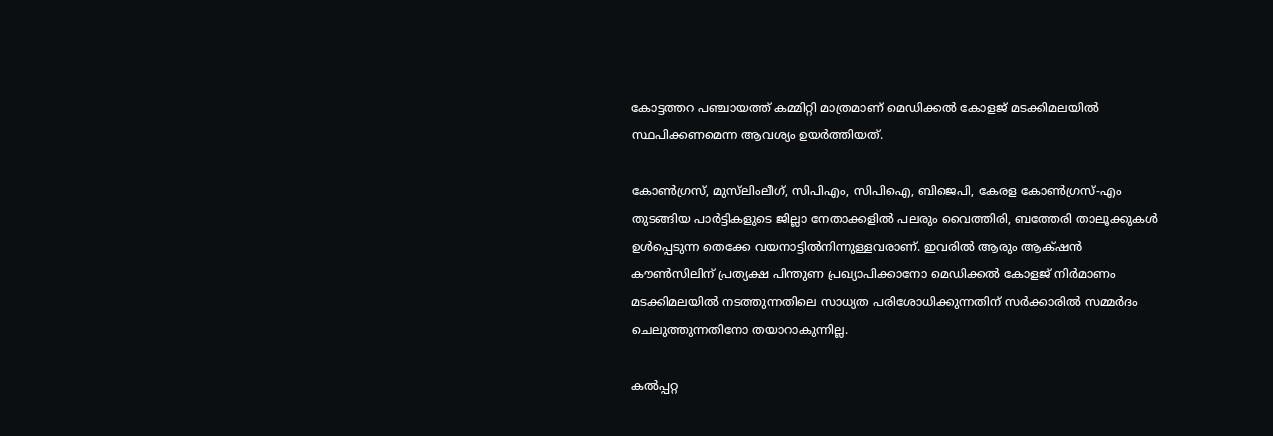കോട്ടത്തറ പഞ്ചായത്ത് കമ്മിറ്റി മാത്രമാണ് മെഡിക്കൽ കോളജ് മടക്കിമലയിൽ സ്ഥപിക്കണമെന്ന ആവശ്യം ഉയർത്തിയത്.

കോണ്‍ഗ്രസ്, മുസ്‌ലിംലീഗ്, സിപിഎം, സിപിഐ, ബിജെപി, കേരള കോണ്‍ഗ്രസ്-എം തുടങ്ങിയ പാർട്ടികളുടെ ജില്ലാ നേതാക്കളിൽ പലരും വൈത്തിരി, ബത്തേരി താലൂക്കുകൾ ഉൾപ്പെടുന്ന തെക്കേ വയനാട്ടിൽനിന്നുള്ളവരാണ്. ഇവരിൽ ആരും ആക്‌ഷൻ കൗണ്‍സിലിന് പ്രത്യക്ഷ പിന്തുണ പ്രഖ്യാപിക്കാനോ മെഡിക്കൽ കോളജ് നിർമാണം മടക്കിമലയിൽ നടത്തുന്നതിലെ സാധ്യത പരിശോധിക്കുന്നതിന് സർക്കാരിൽ സമ്മർദം ചെലുത്തുന്നതിനോ തയാറാകുന്നില്ല.

കൽപ്പറ്റ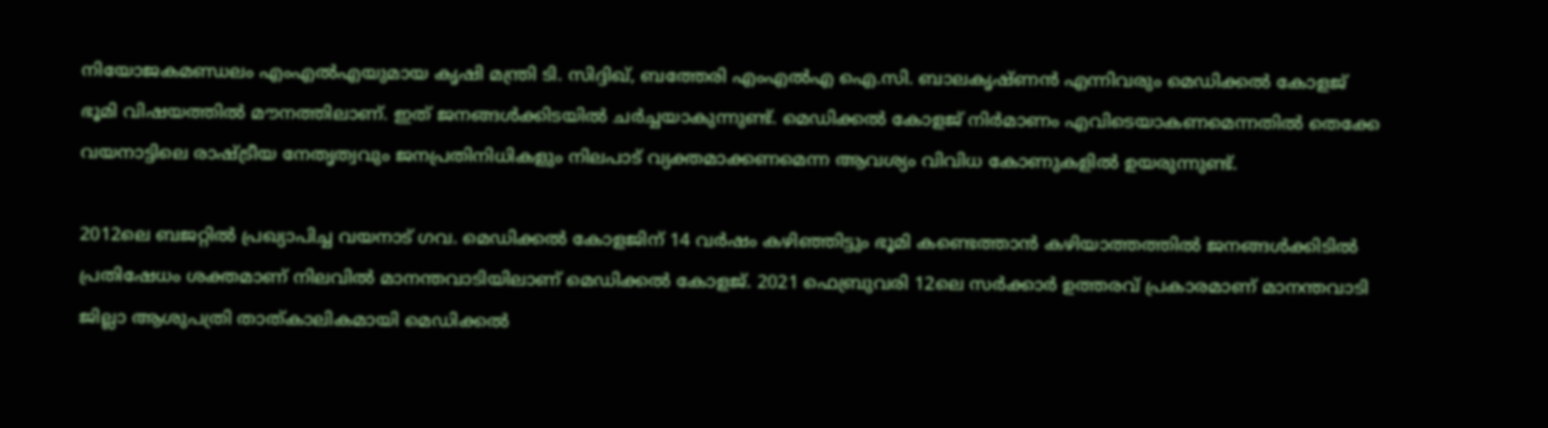നിയോജകമണ്ഡലം എംഎൽഎയുമായ കൃഷി മന്ത്രി ടി. സിദ്ദിഖ്, ബത്തേരി എംഎൽഎ ഐ.സി. ബാലകൃഷ്ണൻ എന്നിവരും മെഡിക്കൽ കോളജ് ഭൂമി വിഷയത്തിൽ മൗനത്തിലാണ്. ഇത് ജനങ്ങൾക്കിടയിൽ ചർച്ചയാകുന്നുണ്ട്. മെഡിക്കൽ കോളജ് നിർമാണം എവിടെയാകണമെന്നതിൽ തെക്കേ വയനാട്ടിലെ രാഷ്‌ട്രീയ നേതൃത്വവും ജനപ്രതിനിധികളും നിലപാട് വ്യക്തമാക്കണമെന്ന ആവശ്യം വിവിധ കോണുകളിൽ ഉയരുന്നുണ്ട്.

2012ലെ ബജറ്റിൽ പ്രഖ്യാപിച്ച വയനാട് ഗവ. മെഡിക്കൽ കോളജിന് 14 വർഷം കഴിഞ്ഞിട്ടും ഭൂമി കണ്ടെത്താൻ കഴിയാത്തത്തിൽ ജനങ്ങൾക്കിടിൽ പ്രതിഷേധം ശക്തമാണ് നിലവിൽ മാനന്തവാടിയിലാണ് മെഡിക്കൽ കോളജ്. 2021 ഫെബ്രുവരി 12ലെ സർക്കാർ ഉത്തരവ് പ്രകാരമാണ് മാനന്തവാടി ജില്ലാ ആശുപത്രി താത്കാലികമായി മെഡിക്കൽ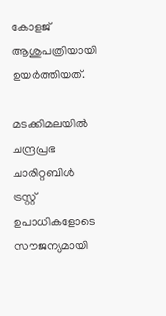കോളജ് ആശുപത്രിയായി ഉയർത്തിയത്.

മടക്കിമലയിൽ ചന്ദ്രപ്രഭ ചാരിറ്റബിൾ ട്രസ്റ്റ് ഉപാധികളോടെ സൗജന്യമായി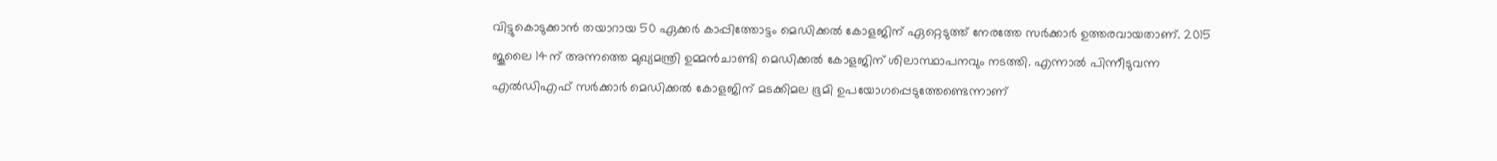വിട്ടുകൊടുക്കാൻ തയാറായ 50 ഏക്കർ കാപ്പിത്തോട്ടം മെഡിക്കൽ കോളജിന് ഏറ്റെടുത്ത് നേരത്തേ സർക്കാർ ഉത്തരവായതാണ്. 2015 ജൂലൈ 14ന് അന്നത്തെ മുഖ്യമന്ത്രി ഉമ്മൻചാണ്ടി മെഡിക്കൽ കോളജിന് ശിലാസ്ഥാപനവും നടത്തി. എന്നാൽ പിന്നീടുവന്ന എൽഡിഎഫ് സർക്കാർ മെഡിക്കൽ കോളജിന് മടക്കിമല ഭൂമി ഉപയോഗപ്പെടുത്തേണ്ടെന്നാണ്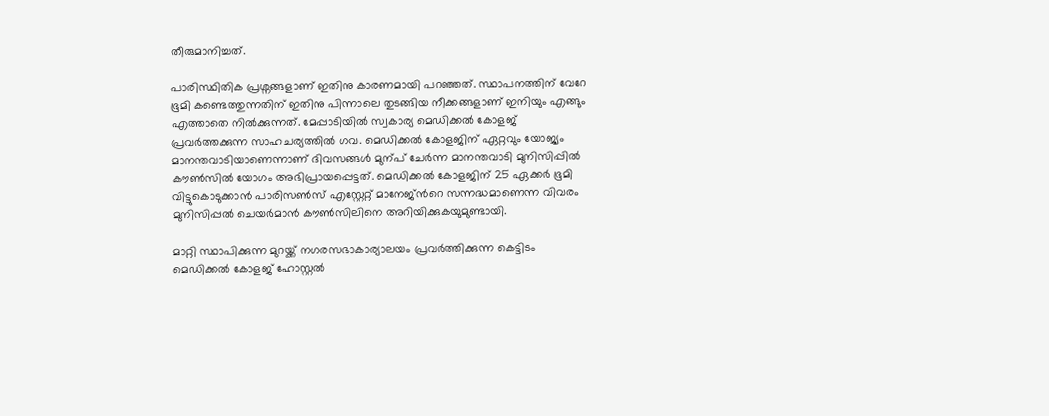തീരുമാനിച്ചത്.

പാരിസ്ഥിതിക പ്രശ്നങ്ങളാണ് ഇതിനു കാരണമായി പറഞ്ഞത്. സ്ഥാപനത്തിന് വേറേ ഭൂമി കണ്ടെത്തുന്നതിന് ഇതിനു പിന്നാലെ തുടങ്ങിയ നീക്കങ്ങളാണ് ഇനിയും എങ്ങും എത്താതെ നിൽക്കുന്നത്. മേപ്പാടിയിൽ സ്വകാര്യ മെഡിക്കൽ കോളജ് പ്രവർത്തക്കുന്ന സാഹചര്യത്തിൽ ഗവ. മെഡിക്കൽ കോളജിന് ഏറ്റവും യോജ്യം മാനന്തവാടിയാണെന്നാണ് ദിവസങ്ങൾ മുന്പ് ചേർന്ന മാനന്തവാടി മുനിസിപ്പിൽ കൗണ്‍സിൽ യോഗം അഭിപ്രായപ്പെട്ടത്. മെഡിക്കൽ കോളജിന് 25 ഏക്കർ ഭൂമി വിട്ടുകൊടുക്കാൻ പാരിസണ്‍സ് എസ്റ്റേറ്റ് മാനേജ്ന്‍റെ സന്നദ്ധമാണെന്ന വിവരം മുനിസിപ്പൽ ചെയർമാൻ കൗണ്‍സിലിനെ അറിയിക്കുകയുമുണ്ടായി.

മാറ്റി സ്ഥാപിക്കുന്ന മുറയ്ക്ക് നഗരസഭാകാര്യാലയം പ്രവർത്തിക്കുന്ന കെട്ടിടം മെഡിക്കൽ കോളജ് ഹോസ്റ്റൽ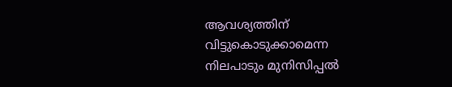ആവശ്യത്തിന് വിട്ടുകൊടുക്കാമെന്ന നിലപാടും മുനിസിപ്പൽ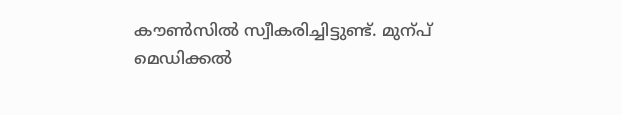കൗണ്‍സിൽ സ്വീകരിച്ചിട്ടുണ്ട്. മുന്പ് മെഡിക്കൽ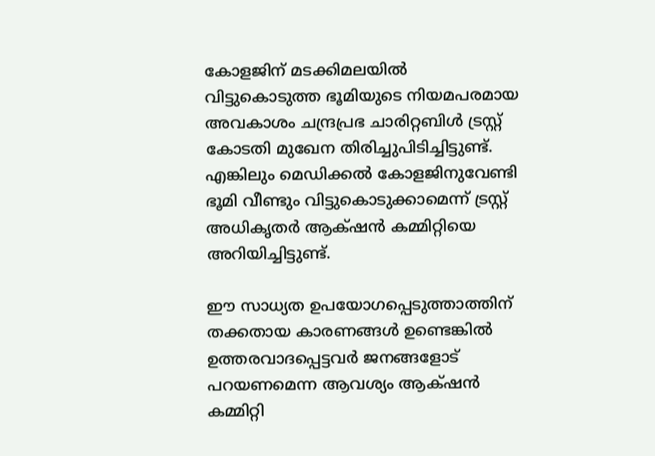കോളജിന് മടക്കിമലയിൽ വിട്ടുകൊടുത്ത ഭൂമിയുടെ നിയമപരമായ അവകാശം ചന്ദ്രപ്രഭ ചാരിറ്റബിൾ ട്രസ്റ്റ് കോടതി മുഖേന തിരിച്ചുപിടിച്ചിട്ടുണ്ട്. എങ്കിലും മെഡിക്കൽ കോളജിനുവേണ്ടി ഭൂമി വീണ്ടും വിട്ടുകൊടുക്കാമെന്ന് ട്രസ്റ്റ് അധികൃതർ ആക്‌ഷൻ കമ്മിറ്റിയെ അറിയിച്ചിട്ടുണ്ട്.

ഈ സാധ്യത ഉപയോഗപ്പെടുത്താത്തിന് തക്കതായ കാരണങ്ങൾ ഉണ്ടെങ്കിൽ ഉത്തരവാദപ്പെട്ടവർ ജനങ്ങളോട് പറയണമെന്ന ആവശ്യം ആക്‌ഷൻ കമ്മിറ്റി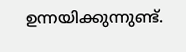ഉന്നയിക്കുന്നുണ്ട്.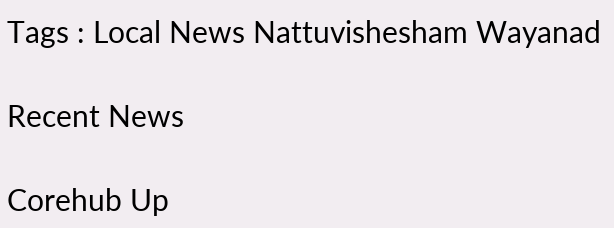Tags : Local News Nattuvishesham Wayanad

Recent News

Corehub Up